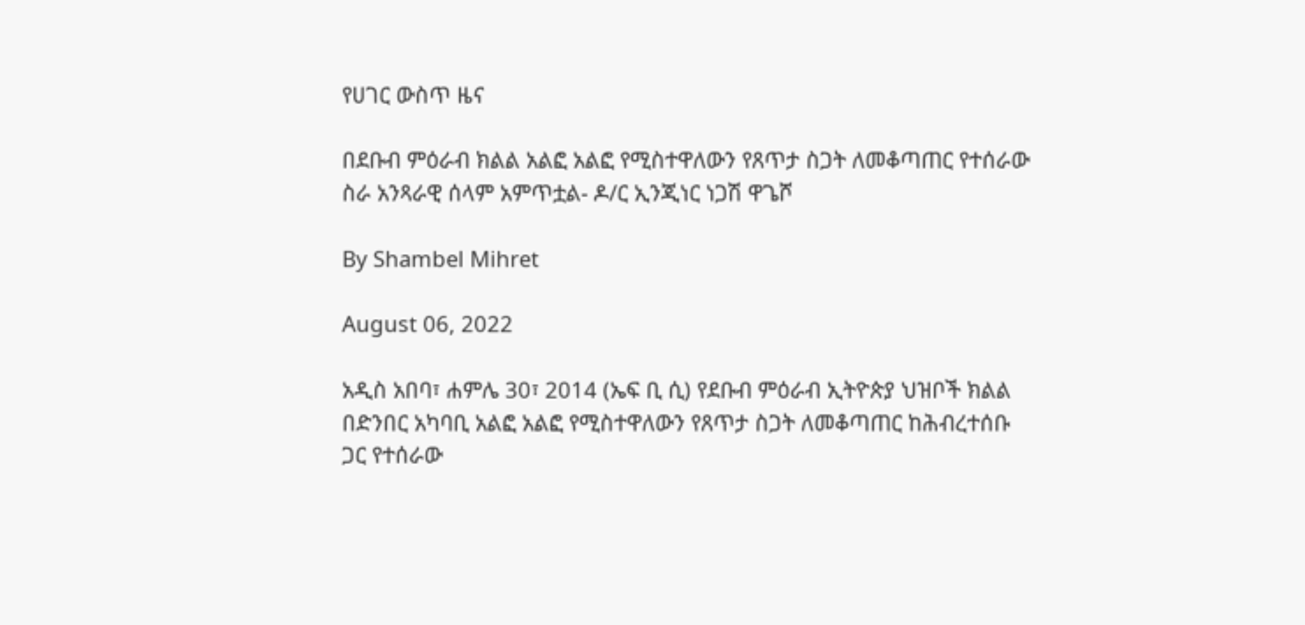የሀገር ውስጥ ዜና

በደቡብ ምዕራብ ክልል አልፎ አልፎ የሚስተዋለውን የጸጥታ ስጋት ለመቆጣጠር የተሰራው ስራ አንጻራዊ ሰላም አምጥቷል- ዶ/ር ኢንጂነር ነጋሽ ዋጌሾ

By Shambel Mihret

August 06, 2022

አዲስ አበባ፣ ሐምሌ 30፣ 2014 (ኤፍ ቢ ሲ) የደቡብ ምዕራብ ኢትዮጵያ ህዝቦች ክልል በድንበር አካባቢ አልፎ አልፎ የሚስተዋለውን የጸጥታ ስጋት ለመቆጣጠር ከሕብረተሰቡ ጋር የተሰራው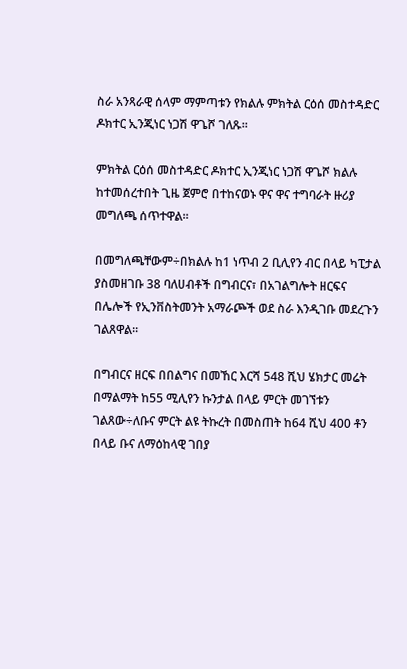ስራ አንጻራዊ ሰላም ማምጣቱን የክልሉ ምክትል ርዕሰ መስተዳድር ዶክተር ኢንጂነር ነጋሽ ዋጌሾ ገለጹ፡፡

ምክትል ርዕሰ መስተዳድር ዶክተር ኢንጂነር ነጋሽ ዋጌሾ ክልሉ ከተመሰረተበት ጊዜ ጀምሮ በተከናወኑ ዋና ዋና ተግባራት ዙሪያ  መግለጫ ሰጥተዋል፡፡

በመግለጫቸውም÷በክልሉ ከ1 ነጥብ 2 ቢሊየን ብር በላይ ካፒታል ያስመዘገቡ 38 ባለሀብቶች በግብርና፣ በአገልግሎት ዘርፍና በሌሎች የኢንቨስትመንት አማራጮች ወደ ስራ እንዲገቡ መደረጉን ገልጸዋል።

በግብርና ዘርፍ በበልግና በመኸር እርሻ 548 ሺህ ሄክታር መሬት በማልማት ከ55 ሚሊየን ኩንታል በላይ ምርት መገኘቱን ገልጸው÷ለቡና ምርት ልዩ ትኩረት በመስጠት ከ64 ሺህ 400 ቶን በላይ ቡና ለማዕከላዊ ገበያ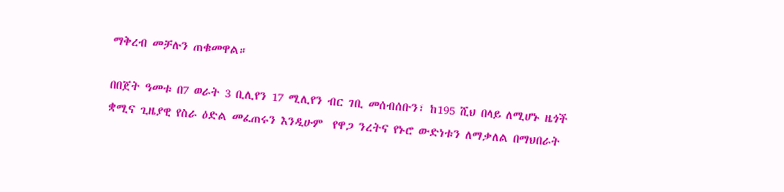ማቅረብ መቻሉን ጠቁመዋል።

በበጀት ዓመቱ በ7 ወራት 3 ቢሊየን 17 ሚሊየን ብር ገቢ መሰብሰቡን፣ ከ195 ሺህ በላይ ለሚሆኑ ዜጎች ቋሚና ጊዜያዊ የስራ ዕድል መፈጠሩን እንዲሁም  የዋጋ ንረትና የኑሮ ውድነቱን ለማቃለል በማህበራት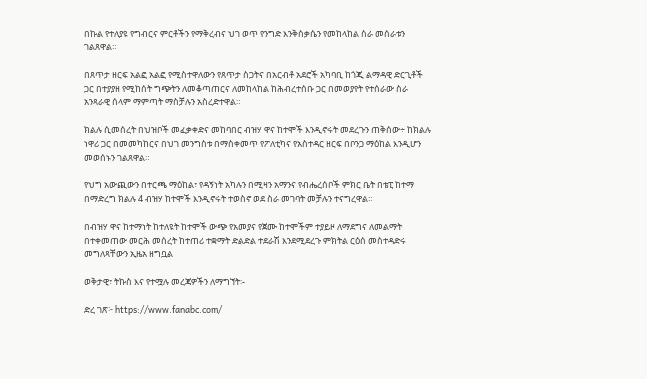በኩል የተለያዩ የግብርና ምርቶችን የማቅረብና ህገ ወጥ የንግድ እንቅስቃሴን የመከላከል ስራ መሰራቱን ገልጸዋል።

በጸጥታ ዘርፍ አልፎ አልፎ የሚስተዋለውን የጸጥታ ስጋትና በአርብቶ አደሮች አካባቢ ከጎጂ ልማዳዊ ድርጊቶች ጋር በተያያዘ የሚከሰት ግጭትን ለመቆጣጠርና ለመከላከል ከሕብረተሰቡ ጋር በመወያየት የተሰራው ስራ አንጻራዊ ሰላም ማምጣት ማስቻሉን አስረድተዋል።

ክልሉ ሲመሰረት በህዝቦች መፈቃቀድና መከባበር ብዝሃ ዋና ከተሞች እንዲኖሩት መደረጉን ጠቅሰው÷ ከክልሉ ነዋሪ ጋር በመመካከርና በህገ መንግስቱ በማስቀመጥ የፖለቲካና የአስተዳር ዘርፍ በቦንጋ ማዕከል እንዲሆን መወሰኑን ገልጸዋል።

የህግ አውጪውን በተርጫ ማዕከል፣ የዳኝነት አካሉን በሚዛን አማንና የብሔረሰቦች ምክር ቤት በቴፒ ከተማ በማድረግ ክልሉ 4 ብዝሃ ከተሞች እንዲኖሩት ተወስኖ ወደ ስራ መገባት መቻሉን ተናግረዋል።

በብዝሃ ዋና ከተማነት ከተለዩት ከተሞች ውጭ የአመያና የጀሙ ከተሞችም ተያይዞ ለማደግና ለመልማት በተቀመጠው መርሕ መሰረት ከተጠሪ ተቋማት ድልድል ተደራሽ እንደሚደረጉ ምክትል ርዕሰ መስተዳድሩ መግለጻቸውን ኢዜአ ዘግቧል

ወቅታዊ፣ ትኩስ እና የተሟሉ መረጃዎችን ለማግኘት፡-

ድረ ገጽ፦ https://www.fanabc.com/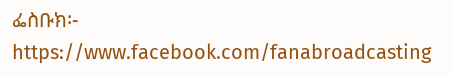ፌስቡክ፡- https://www.facebook.com/fanabroadcasting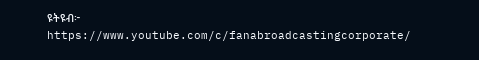ዩትዩብ፦ https://www.youtube.com/c/fanabroadcastingcorporate/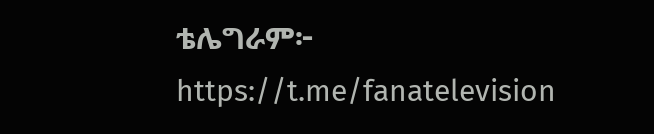ቴሌግራም፦ https://t.me/fanatelevision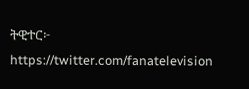ትዊተር፦ https://twitter.com/fanatelevision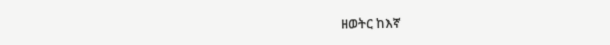ዘወትር ከእኛ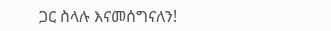ጋር ስላሉ እናመሰግናለን!